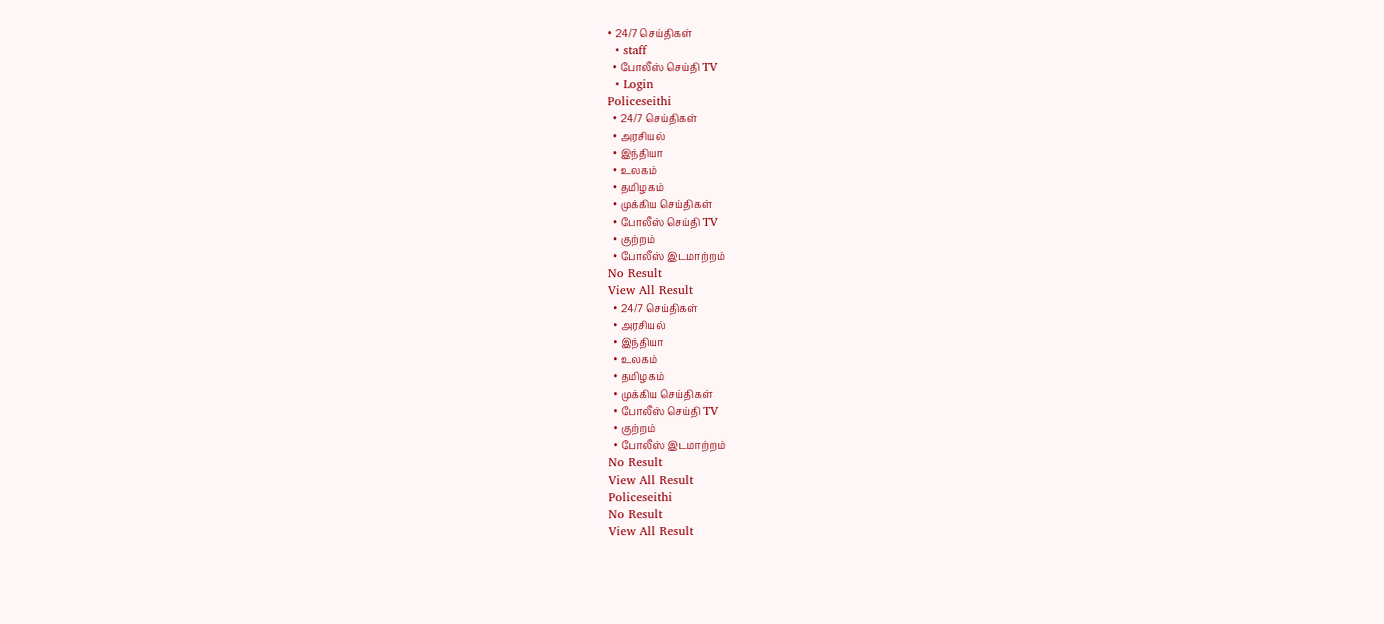• 24/7 செய்திகள்
  • staff
  • போலீஸ் செய்தி TV
  • Login
Policeseithi
  • 24/7 செய்திகள்
  • அரசியல்
  • இந்தியா
  • உலகம்
  • தமிழகம்
  • முக்கிய செய்திகள்
  • போலீஸ் செய்தி TV
  • குற்றம்
  • போலீஸ் இடமாற்றம்
No Result
View All Result
  • 24/7 செய்திகள்
  • அரசியல்
  • இந்தியா
  • உலகம்
  • தமிழகம்
  • முக்கிய செய்திகள்
  • போலீஸ் செய்தி TV
  • குற்றம்
  • போலீஸ் இடமாற்றம்
No Result
View All Result
Policeseithi
No Result
View All Result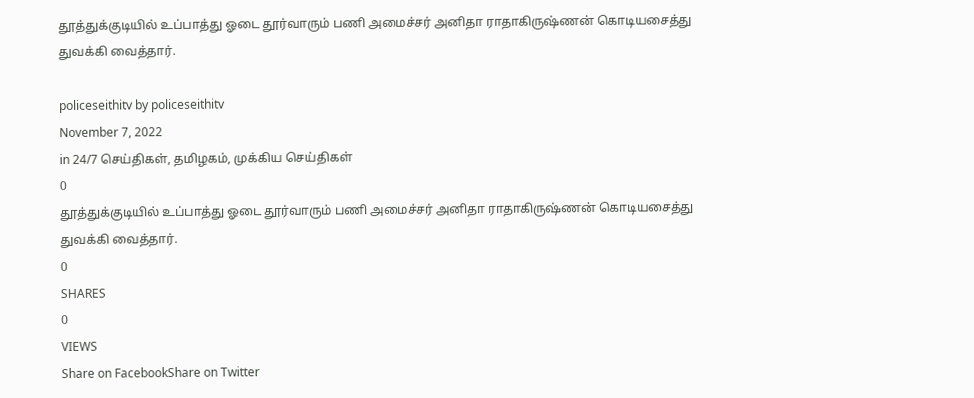தூத்துக்குடியில் உப்பாத்து ஓடை தூர்வாரும் பணி அமைச்சர் அனிதா ராதாகிருஷ்ணன் கொடியசைத்து துவக்கி வைத்தார்.

policeseithitv by policeseithitv
November 7, 2022
in 24/7 செய்திகள், தமிழகம், முக்கிய செய்திகள்
0
தூத்துக்குடியில் உப்பாத்து ஓடை தூர்வாரும் பணி அமைச்சர் அனிதா ராதாகிருஷ்ணன் கொடியசைத்து துவக்கி வைத்தார்.
0
SHARES
0
VIEWS
Share on FacebookShare on Twitter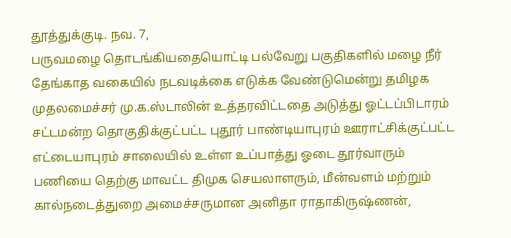தூத்துக்குடி. நவ. 7,
பருவமழை தொடங்கியதையொட்டி பல்வேறு பகுதிகளில் மழை நீர் தேங்காத வகையில் நடவடிக்கை எடுக்க வேண்டுமென்று தமிழக முதலமைச்சர் மு.க.ஸ்டாலின் உத்தரவிட்டதை அடுத்து ஓட்டப்பிடாரம் சட்டமன்ற தொகுதிக்குட்பட்ட புதூர் பாண்டியாபுரம் ஊராட்சிக்குட்பட்ட எட்டையாபுரம் சாலையில் உள்ள உப்பாத்து ஓடை தூர்வாரும் பணியை தெற்கு மாவட்ட திமுக செயலாளரும், மீன்வளம் மற்றும் கால்நடைத்துறை அமைச்சருமான அனிதா ராதாகிருஷ்ணன்,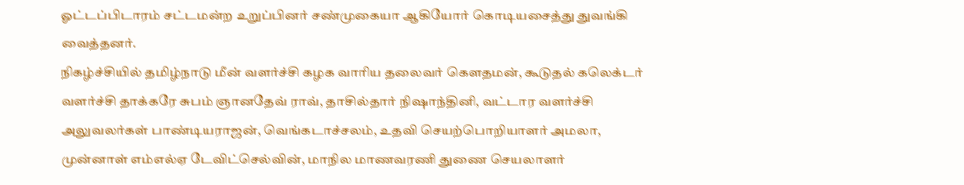ஓட்டப்பிடாரம் சட்டமன்ற உறுப்பினர் சண்முகையா ஆகியோர் கொடியசைத்து துவங்கி வைத்தனர்.
நிகழ்ச்சியில் தமிழ்நாடு மீன் வளர்ச்சி கழக வாரிய தலைவர் கௌதமன், கூடுதல் கலெக்டர் வளர்ச்சி தாக்கரே சுபம் ஞானதேவ் ராவ், தாசில்தார் நிஷாந்தினி, வட்டார வளர்ச்சி அலுவலர்கள் பாண்டியராஜன், வெங்கடாச்சலம், உதவி செயற்பொறியாளர் அமலா, முன்னாள் எம்எல்ஏ டேவிட்செல்வின், மாநில மாணவரணி துணை செயலாளர்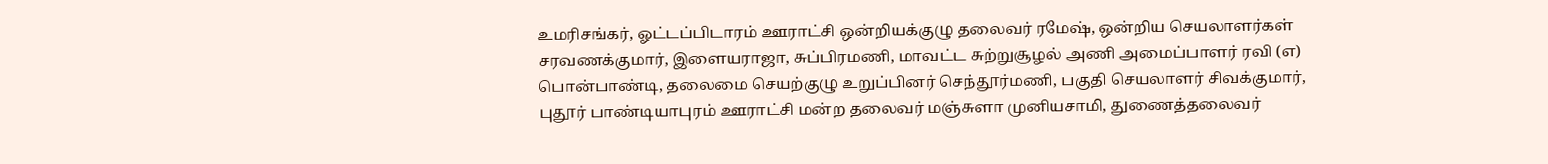உமரிசங்கர், ஓட்டப்பிடாரம் ஊராட்சி ஒன்றியக்குழு தலைவர் ரமேஷ், ஒன்றிய செயலாளர்கள் சரவணக்குமார், இளையராஜா, சுப்பிரமணி, மாவட்ட சுற்றுசூழல் அணி அமைப்பாளர் ரவி (எ) பொன்பாண்டி, தலைமை செயற்குழு உறுப்பினர் செந்தூர்மணி, பகுதி செயலாளர் சிவக்குமார், புதூர் பாண்டியாபுரம் ஊராட்சி மன்ற தலைவர் மஞ்சுளா முனியசாமி, துணைத்தலைவர்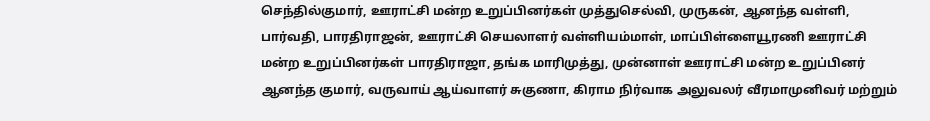செந்தில்குமார், ஊராட்சி மன்ற உறுப்பினர்கள் முத்துசெல்வி, முருகன், ஆனந்த வள்ளி, பார்வதி, பாரதிராஜன், ஊராட்சி செயலாளர் வள்ளியம்மாள், மாப்பிள்ளையூரணி ஊராட்சி மன்ற உறுப்பினர்கள் பாரதிராஜா, தங்க மாரிமுத்து, முன்னாள் ஊராட்சி மன்ற உறுப்பினர் ஆனந்த குமார், வருவாய் ஆய்வாளர் சுகுணா, கிராம நிர்வாக அலுவலர் வீரமாமுனிவர் மற்றும்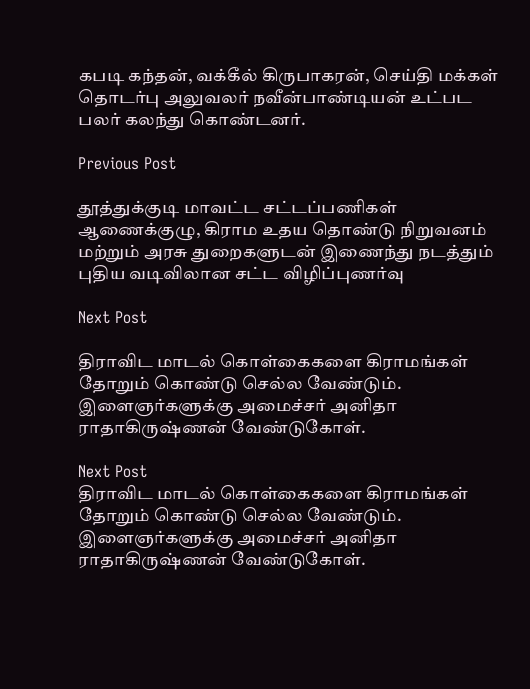கபடி கந்தன், வக்கீல் கிருபாகரன், செய்தி மக்கள் தொடர்பு அலுவலர் நவீன்பாண்டியன் உட்பட பலர் கலந்து கொண்டனர்.

Previous Post

தூத்துக்குடி மாவட்ட சட்டப்பணிகள் ஆணைக்குழு, கிராம உதய தொண்டு நிறுவனம் மற்றும் அரசு துறைகளுடன் இணைந்து நடத்தும் புதிய வடிவிலான சட்ட விழிப்புணர்வு

Next Post

திராவிட மாடல் கொள்கைகளை கிராமங்கள் தோறும் கொண்டு செல்ல வேண்டும். இளைஞர்களுக்கு அமைச்சர் அனிதா ராதாகிருஷ்ணன் வேண்டுகோள்.

Next Post
திராவிட மாடல் கொள்கைகளை கிராமங்கள் தோறும் கொண்டு செல்ல வேண்டும். இளைஞர்களுக்கு அமைச்சர் அனிதா ராதாகிருஷ்ணன் வேண்டுகோள்.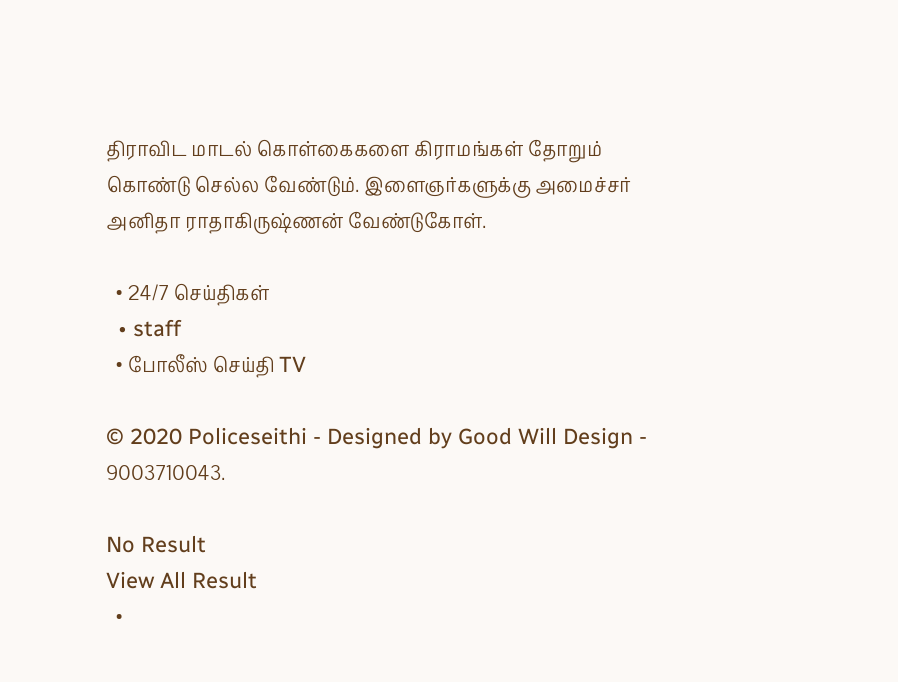திராவிட மாடல் கொள்கைகளை கிராமங்கள் தோறும் கொண்டு செல்ல வேண்டும். இளைஞர்களுக்கு அமைச்சர் அனிதா ராதாகிருஷ்ணன் வேண்டுகோள்.

  • 24/7 செய்திகள்
  • staff
  • போலீஸ் செய்தி TV

© 2020 Policeseithi - Designed by Good Will Design - 9003710043.

No Result
View All Result
  •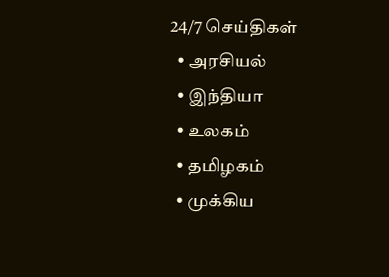24/7 செய்திகள்
  • அரசியல்
  • இந்தியா
  • உலகம்
  • தமிழகம்
  • முக்கிய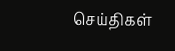செய்திகள்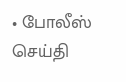• போலீஸ் செய்தி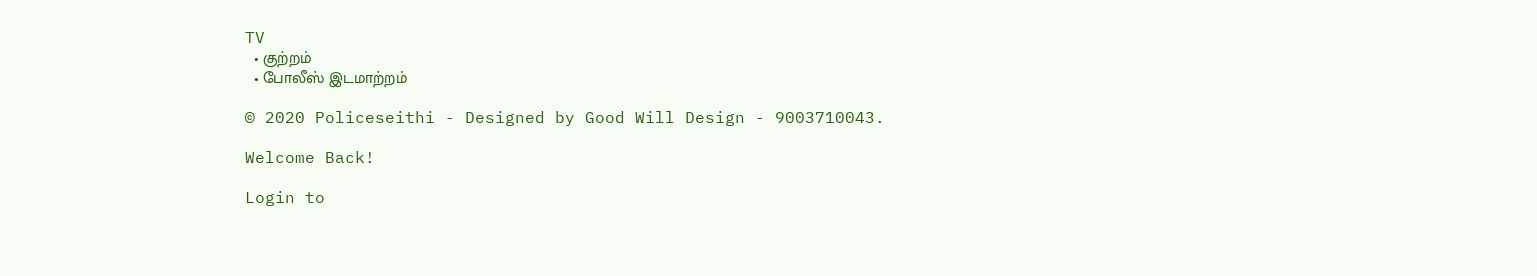TV
  • குற்றம்
  • போலீஸ் இடமாற்றம்

© 2020 Policeseithi - Designed by Good Will Design - 9003710043.

Welcome Back!

Login to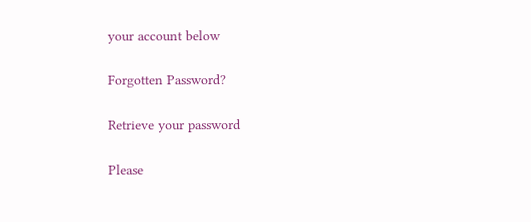your account below

Forgotten Password?

Retrieve your password

Please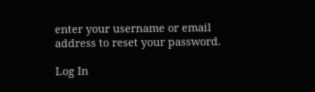enter your username or email address to reset your password.

Log In